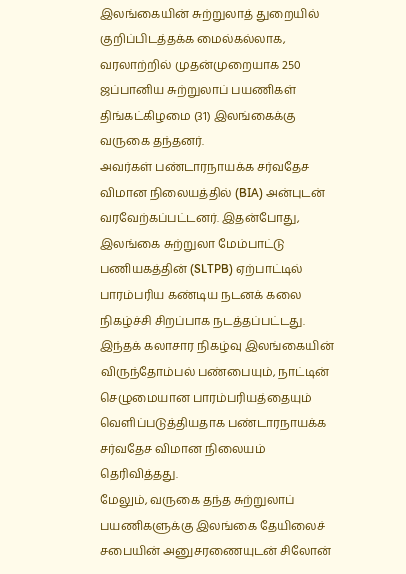இலங்கையின் சுற்றுலாத் துறையில் குறிப்பிடத்தக்க மைல்கல்லாக, வரலாற்றில் முதன்முறையாக 250 ஜப்பானிய சுற்றுலாப் பயணிகள் திங்கட்கிழமை (31) இலங்கைக்கு வருகை தந்தனர்.
அவர்கள் பண்டாரநாயக்க சர்வதேச விமான நிலையத்தில் (BIA) அன்புடன் வரவேற்கப்பட்டனர். இதன்போது, இலங்கை சுற்றுலா மேம்பாட்டு பணியகத்தின் (SLTPB) ஏற்பாட்டில் பாரம்பரிய கண்டிய நடனக் கலை நிகழ்ச்சி சிறப்பாக நடத்தப்பட்டது.
இந்தக் கலாசார நிகழ்வு இலங்கையின் விருந்தோம்பல் பண்பையும், நாட்டின் செழுமையான பாரம்பரியத்தையும் வெளிப்படுத்தியதாக பண்டாரநாயக்க சர்வதேச விமான நிலையம் தெரிவித்தது.
மேலும், வருகை தந்த சுற்றுலாப் பயணிகளுக்கு இலங்கை தேயிலைச் சபையின் அனுசரணையுடன் சிலோன்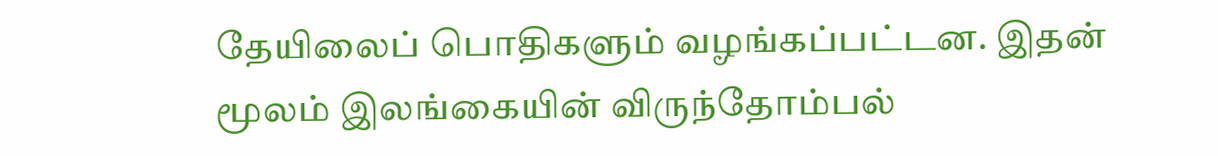தேயிலைப் பொதிகளும் வழங்கப்பட்டன. இதன் மூலம் இலங்கையின் விருந்தோம்பல்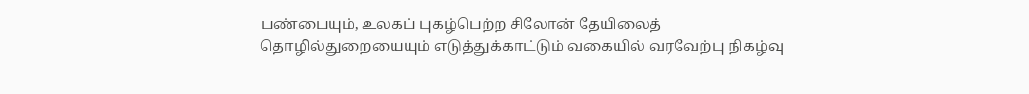பண்பையும், உலகப் புகழ்பெற்ற சிலோன் தேயிலைத் தொழில்துறையையும் எடுத்துக்காட்டும் வகையில் வரவேற்பு நிகழ்வு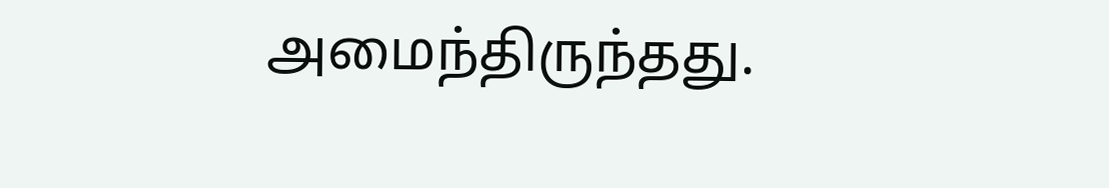அமைந்திருந்தது.